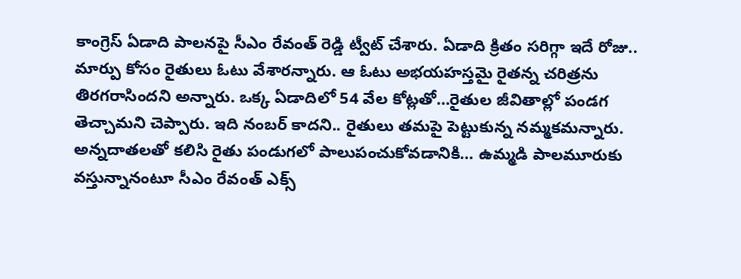కాంగ్రెస్ ఏడాది పాలనపై సీఎం రేవంత్ రెడ్డి ట్వీట్ చేశారు. ఏడాది క్రితం సరిగ్గా ఇదే రోజు.. మార్పు కోసం రైతులు ఓటు వేశారన్నారు. ఆ ఓటు అభయహస్తమై రైతన్న చరిత్రను తిరగరాసిందని అన్నారు. ఒక్క ఏడాదిలో 54 వేల కోట్లతో…రైతుల జీవితాల్లో పండగ తెచ్చామని చెప్పారు. ఇది నంబర్ కాదని.. రైతులు తమపై పెట్టుకున్న నమ్మకమన్నారు. అన్నదాతలతో కలిసి రైతు పండుగలో పాలుపంచుకోవడానికి… ఉమ్మడి పాలమూరుకు వస్తున్నానంటూ సీఎం రేవంత్ ఎక్స్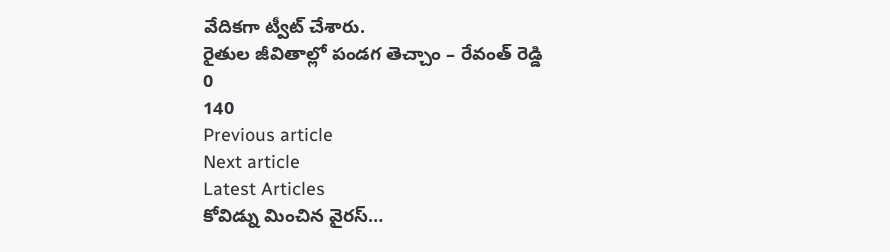వేదికగా ట్వీట్ చేశారు.
రైతుల జీవితాల్లో పండగ తెచ్చాం – రేవంత్ రెడ్డి
0
140
Previous article
Next article
Latest Articles
కోవిడ్ను మించిన వైరస్…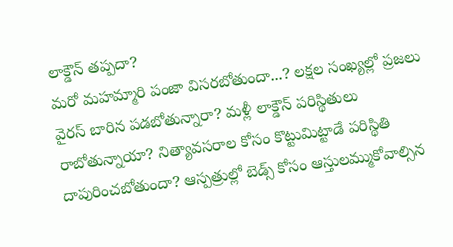లాక్డౌన్ తప్పదా?
మరో మహమ్మారి పంజా విసరబోతుందా...? లక్షల సంఖ్యల్లో ప్రజలు వైరస్ బారిన పడబోతున్నారా? మళ్లీ లాక్డౌన్ పరిస్థితులు రాబోతున్నాయా? నిత్యావసరాల కోసం కొట్టుమిట్టాడే పరిస్థితి దాపురించబోతుందా? ఆస్పత్రుల్లో బెడ్స్ కోసం ఆస్తులమ్ముకోవాల్సిన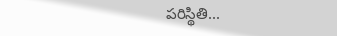పరిస్థితి...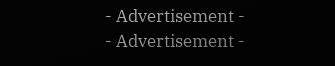- Advertisement -
- Advertisement -